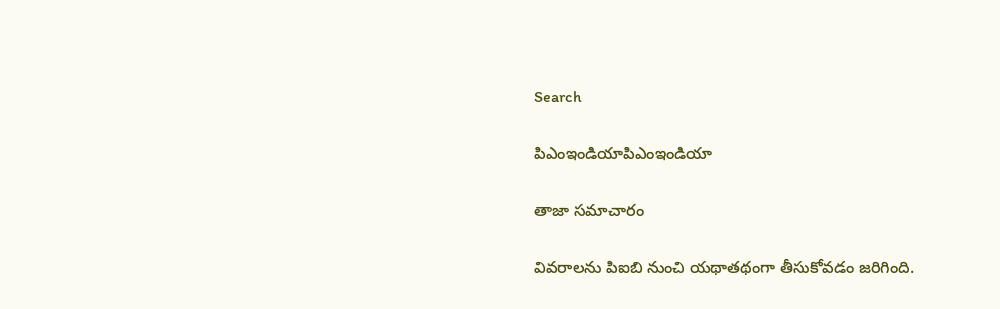Search

పిఎంఇండియాపిఎంఇండియా

తాజా స‌మాచారం

వివరాలను పిఐబి నుంచి యథాతథంగా తీసుకోవడం జరిగింది.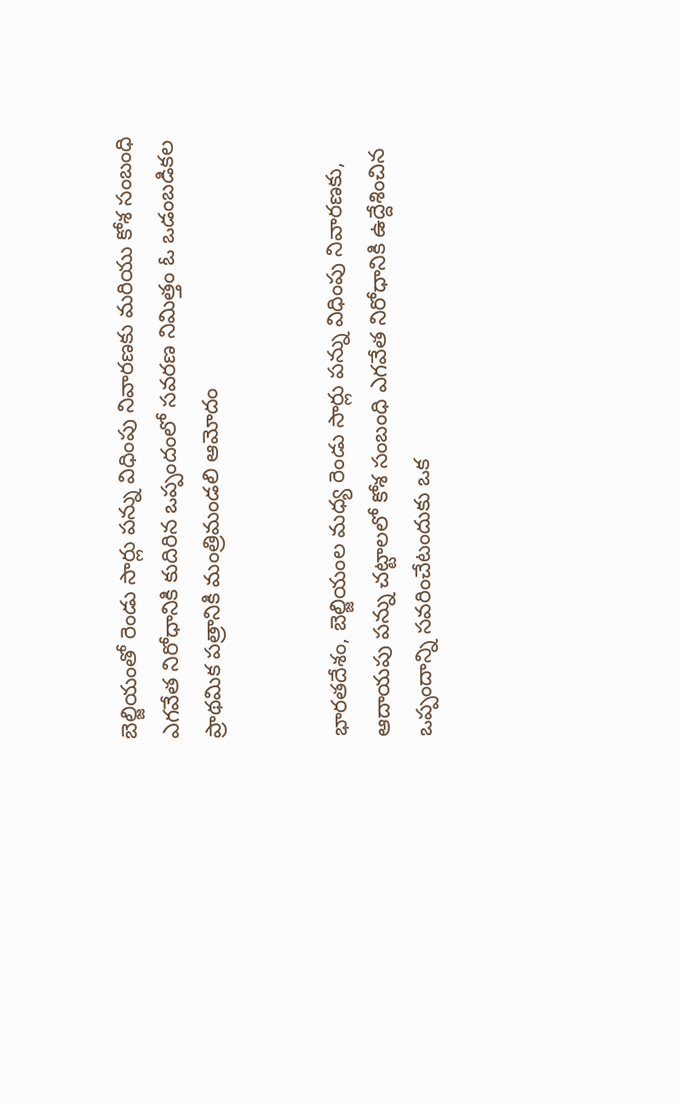బెల్జియంతో రెండు సార్లు పన్ను విధింపు నివారణకు మరియు కోశ సంబంధి ఎగవేత నిరోధానికి కుదిరిన ఒప్పందంలో సవరణ నిమిత్తం ఓ ఒడంబడికల ప్రాథమిక పత్రానికి మంత్రిమండలి ఆమోదం


భారతదేశం, బెల్జియంల మధ్య రెండు సార్లు పన్ను విధింపు నివారణకు, ఆదాయపు పన్ను చట్టాలలో కోశ సంబంధి ఎగవేత నిరోధానికి ఉద్దేశించిన ఒప్పందాన్ని సవరించేటందుకు ఒక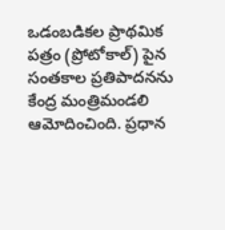ఒడంబడికల ప్రాథమిక పత్రం (ప్రోటోకాల్) పైన సంతకాల ప్రతిపాదనను కేంద్ర మంత్రిమండలి ఆమోదించింది. ప్రధాన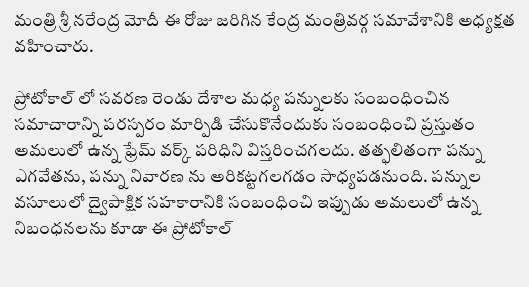మంత్రి శ్రీ నరేంద్ర మోదీ ఈ రోజు జరిగిన కేంద్ర మంత్రివర్గ సమావేశానికి అధ్యక్షత వహించారు.

ప్రోటోకాల్ లో సవరణ రెండు దేశాల మధ్య పన్నులకు సంబంధించిన సమాచారాన్ని పరస్పరం మార్పిడి చేసుకొనేందుకు సంబంధించి ప్రస్తుతం అమలులో ఉన్న ఫ్రేమ్ వర్క్ పరిధిని విస్తరించగలదు. తత్ఫలితంగా పన్ను ఎగవేతను, పన్ను నివారణ ను అరికట్టగలగడం సాధ్యపడనుంది. పన్నుల వసూలులో ద్వైపాక్షిక సహకారానికి సంబంధించి ఇప్పుడు అమలులో ఉన్న నిబంధనలను కూడా ఈ ప్రోటోకాల్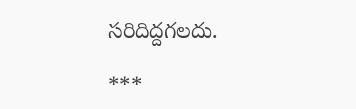సరిదిద్దగలదు.

***